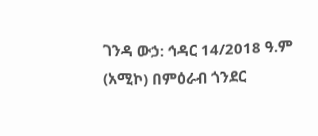ገንዳ ውኃ: ኅዳር 14/2018 ዓ.ም (አሚኮ) በምዕራብ ጎንደር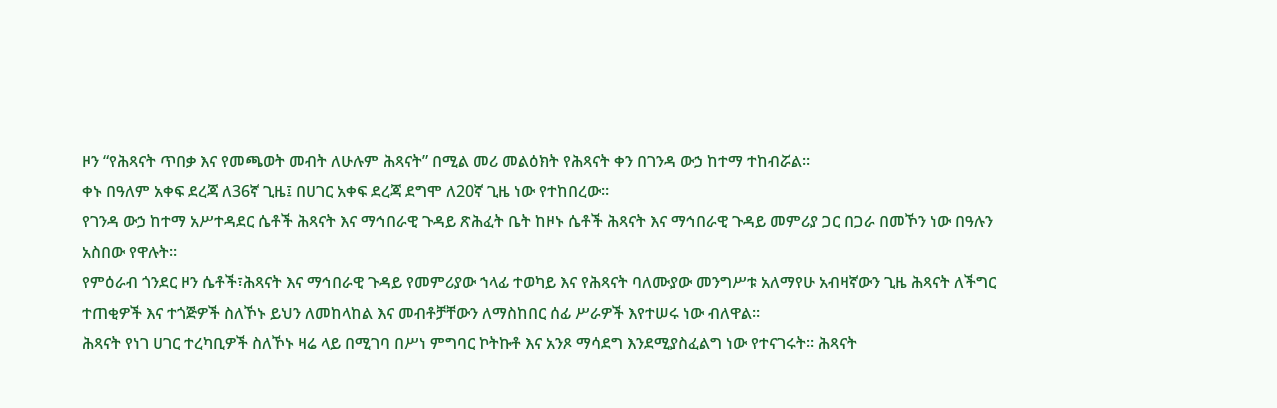ዞን “የሕጻናት ጥበቃ እና የመጫወት መብት ለሁሉም ሕጻናት” በሚል መሪ መልዕክት የሕጻናት ቀን በገንዳ ውኃ ከተማ ተከብሯል።
ቀኑ በዓለም አቀፍ ደረጃ ለ36ኛ ጊዜ፤ በሀገር አቀፍ ደረጃ ደግሞ ለ20ኛ ጊዜ ነው የተከበረው።
የገንዳ ውኃ ከተማ አሥተዳደር ሴቶች ሕጻናት እና ማኅበራዊ ጉዳይ ጽሕፈት ቤት ከዞኑ ሴቶች ሕጻናት እና ማኅበራዊ ጉዳይ መምሪያ ጋር በጋራ በመኾን ነው በዓሉን አስበው የዋሉት።
የምዕራብ ጎንደር ዞን ሴቶች፣ሕጻናት እና ማኅበራዊ ጉዳይ የመምሪያው ኀላፊ ተወካይ እና የሕጻናት ባለሙያው መንግሥቱ አለማየሁ አብዛኛውን ጊዜ ሕጻናት ለችግር ተጠቂዎች እና ተጎጅዎች ስለኾኑ ይህን ለመከላከል እና መብቶቻቸውን ለማስከበር ሰፊ ሥራዎች እየተሠሩ ነው ብለዋል።
ሕጻናት የነገ ሀገር ተረካቢዎች ስለኾኑ ዛሬ ላይ በሚገባ በሥነ ምግባር ኮትኩቶ እና አንጾ ማሳደግ እንደሚያስፈልግ ነው የተናገሩት። ሕጻናት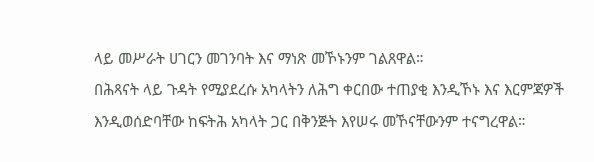ላይ መሥራት ሀገርን መገንባት እና ማነጽ መኾኑንም ገልጸዋል።
በሕጻናት ላይ ጉዳት የሚያደረሱ አካላትን ለሕግ ቀርበው ተጠያቂ እንዲኾኑ እና እርምጃዎች እንዲወሰድባቸው ከፍትሕ አካላት ጋር በቅንጅት እየሠሩ መኾናቸውንም ተናግረዋል።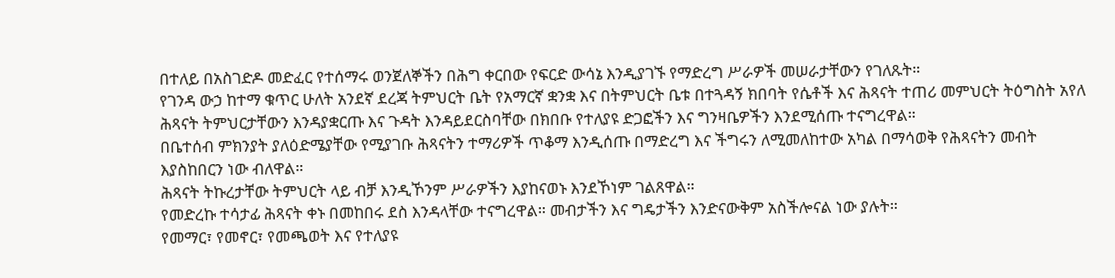በተለይ በአስገድዶ መድፈር የተሰማሩ ወንጀለኞችን በሕግ ቀርበው የፍርድ ውሳኔ እንዲያገኙ የማድረግ ሥራዎች መሠራታቸውን የገለጹት።
የገንዳ ውኃ ከተማ ቁጥር ሁለት አንደኛ ደረጃ ትምህርት ቤት የአማርኛ ቋንቋ እና በትምህርት ቤቱ በተጓዳኝ ክበባት የሴቶች እና ሕጻናት ተጠሪ መምህርት ትዕግስት አየለ ሕጻናት ትምህርታቸውን እንዳያቋርጡ እና ጉዳት እንዳይደርስባቸው በክበቡ የተለያዩ ድጋፎችን እና ግንዛቤዎችን እንደሚሰጡ ተናግረዋል።
በቤተሰብ ምክንያት ያለዕድሜያቸው የሚያገቡ ሕጻናትን ተማሪዎች ጥቆማ እንዲሰጡ በማድረግ እና ችግሩን ለሚመለከተው አካል በማሳወቅ የሕጻናትን መብት እያስከበርን ነው ብለዋል።
ሕጻናት ትኩረታቸው ትምህርት ላይ ብቻ እንዲኾንም ሥራዎችን እያከናወኑ እንደኾነም ገልጸዋል።
የመድረኩ ተሳታፊ ሕጻናት ቀኑ በመከበሩ ደስ እንዳላቸው ተናግረዋል። መብታችን እና ግዴታችን እንድናውቅም አስችሎናል ነው ያሉት።
የመማር፣ የመኖር፣ የመጫወት እና የተለያዩ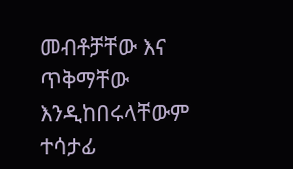መብቶቻቸው እና ጥቅማቸው እንዲከበሩላቸውም ተሳታፊ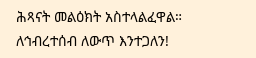ሕጻናት መልዕክት አስተላልፈዋል።
ለኅብረተሰብ ለውጥ እንተጋለን!